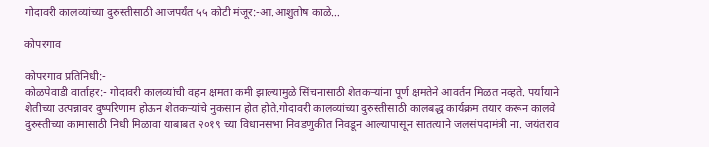गोदावरी कालव्यांच्या दुरुस्तीसाठी आजपर्यंत ५५ कोटी मंजूर:-आ.आशुतोष काळे…

कोपरगाव

कोपरगाव प्रतिनिधी:-
कोळपेवाडी वार्ताहर:- गोदावरी कालव्यांची वहन क्षमता कमी झाल्यामुळे सिंचनासाठी शेतकऱ्यांना पूर्ण क्षमतेने आवर्तन मिळत नव्हते. पर्यायाने शेतीच्या उत्पन्नावर दुष्परिणाम होऊन शेतकऱ्यांचे नुकसान होत होते.गोदावरी कालव्यांच्या दुरुस्तीसाठी कालबद्ध कार्यक्रम तयार करून कालवे दुरुस्तीच्या कामासाठी निधी मिळावा याबाबत २०१९ च्या विधानसभा निवडणुकीत निवडून आल्यापासून सातत्याने जलसंपदामंत्री ना. जयंतराव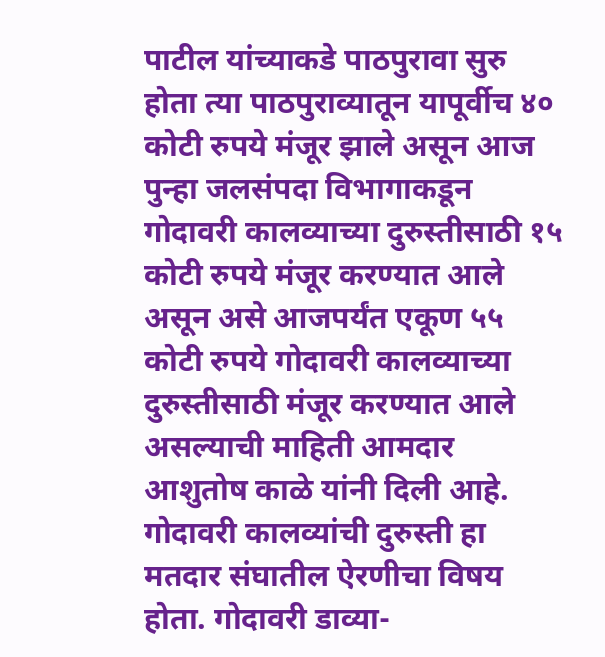पाटील यांच्याकडे पाठपुरावा सुरु होता त्या पाठपुराव्यातून यापूर्वीच ४० कोटी रुपये मंजूर झाले असून आज पुन्हा जलसंपदा विभागाकडून गोदावरी कालव्याच्या दुरुस्तीसाठी १५ कोटी रुपये मंजूर करण्यात आले असून असे आजपर्यंत एकूण ५५ कोटी रुपये गोदावरी कालव्याच्या दुरुस्तीसाठी मंजूर करण्यात आले असल्याची माहिती आमदार आशुतोष काळे यांनी दिली आहे.
गोदावरी कालव्यांची दुरुस्ती हा मतदार संघातील ऐरणीचा विषय होता. गोदावरी डाव्या-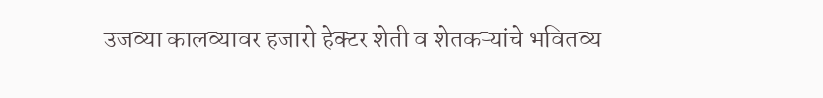उजव्या कालव्यावर हजारो हेक्टर शेती व शेतकऱ्यांचे भवितव्य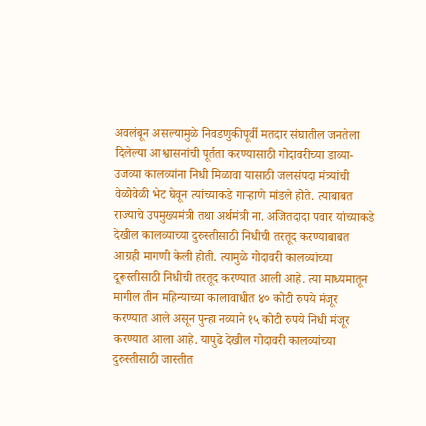अवलंबून असल्यामुळे निवडणुकीपूर्वी मतदार संघातील जनतेला दिलेल्या आश्वासनांची पूर्तता करण्यासाठी गोदावरीच्या डाव्या-उजव्या कालव्यांना निधी मिळावा यासाठी जलसंपदा मंत्र्यांची वेळोवेळी भेट घेवून त्यांच्याकडे गाऱ्हाणे मांडले होते. त्याबाबत राज्याचे उपमुख्यमंत्री तथा अर्थमंत्री ना. अजितदादा पवार यांच्याकडे देखील कालव्याच्या दुरुस्तीसाठी निधीची तरतूद करण्याबाबत आग्रही मागणी केली होती. त्यामुळे गोदावरी कालव्यांच्या दूरूस्तीसाठी निधीची तरतूद करण्यात आली आहे. त्या माध्यमातून मागील तीन महिन्याच्या कालावाधीत ४० कोटी रुपये मंजूर करण्यात आले असून पुन्हा नव्याने १५ कोटी रुपये निधी मंजूर करण्यात आला आहे. यापुढे देखील गोदावरी कालव्यांच्या दुरुस्तीसाठी जास्तीत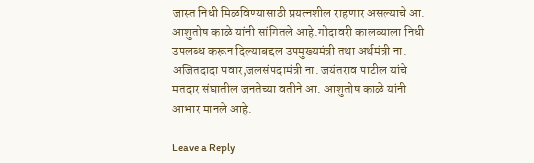जास्त निधी मिळविण्यासाठी प्रयत्नशील राहणार असल्याचे आ. आशुतोष काळे यांनी सांगितले आहे.गोदावरी कालव्याला निधी उपलब्ध करून दिल्याबद्दल उपमुख्यमंत्री तथा अर्थमंत्री ना. अजितदादा पवार,जलसंपदामंत्री ना. जयंतराव पाटील यांचे मतदार संघातील जनतेच्या वतीने आ. आशुतोष काळे यांनी आभार मानले आहे.

Leave a Reply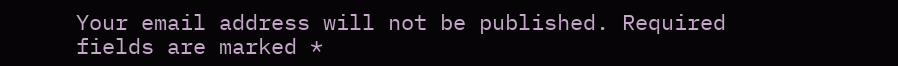Your email address will not be published. Required fields are marked *